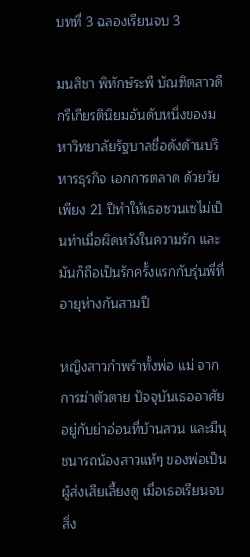บทที่ 3 ฉลองเรียนจบ 3

มนสิชา พิทักษ์ระพี บัณฑิตสาวดีกรีเกียรตินิยมอันดับหนึ่งของมหาวิทยาลัยรัฐบาลชื่อดังด้านบริหารธุรกิจ เอกการตลาด ด้วยวัยเพียง 21 ปีทำให้เธอซวนเซไม่เป็นท่าเมื่อผิดหวังในความรัก และมันก็ถือเป็นรักครั้งแรกกับรุ่นพี่ที่อายุห่างกันสามปี

หญิงสาวกำพร้าทั้งพ่อ แม่ จากการฆ่าตัวตาย ปัจจุบันเธออาศัยอยู่กับย่าอ่อนที่บ้านสวน และมีนุชนารถน้องสาวแท้ๆ ของพ่อเป็นผู้ส่งเสียเลี้ยงดู เมื่อเธอเรียนจบสิ่ง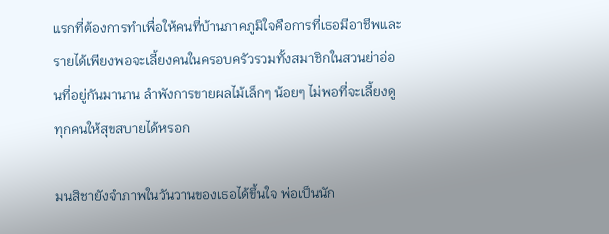แรกที่ต้องการทำเพื่อให้คนที่บ้านภาคภูมิใจคือการที่เธอมีอาชีพและรายได้เพียงพอจะเลี้ยงคนในครอบครัวรวมทั้งสมาชิกในสวนย่าอ่อนที่อยู่กันมานาน ลำพังการขายผลไม้เล็กๆ น้อยๆ ไม่พอที่จะเลี้ยงดูทุกคนให้สุขสบายได้หรอก

มนสิชายังจำภาพในวันวานของเธอได้ขึ้นใจ พ่อเป็นนัก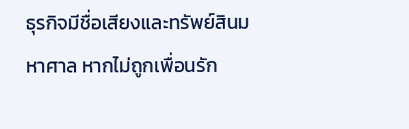ธุรกิจมีชื่อเสียงและทรัพย์สินมหาศาล หากไม่ถูกเพื่อนรัก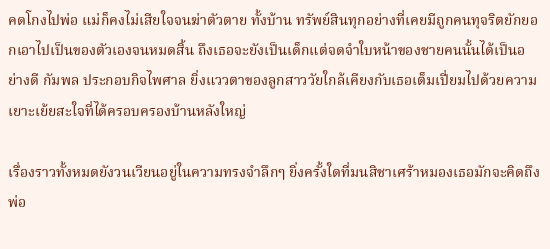คดโกงไปพ่อ แม่ก็คงไม่เสียใจจนฆ่าตัวตาย ทั้งบ้าน ทรัพย์สินทุกอย่างที่เคยมีถูกคนทุจริตยักยอกเอาไปเป็นของตัวเองจนหมดสิ้น ถึงเธอจะยังเป็นเด็กแต่จดจำใบหน้าของชายคนนั้นได้เป็นอย่างดี กัมพล ประกอบกิจไพศาล ยิ่งแววตาของลูกสาววัยใกล้เคียงกับเธอเต็มเปี่ยมไปด้วยความเยาะเย้ยสะใจที่ได้ครอบครองบ้านหลังใหญ่

เรื่องราวทั้งหมดยังวนเวียนอยู่ในความทรงจำลึกๆ ยิ่งครั้งใดที่มนสิชาเศร้าหมองเธอมักจะคิดถึง พ่อ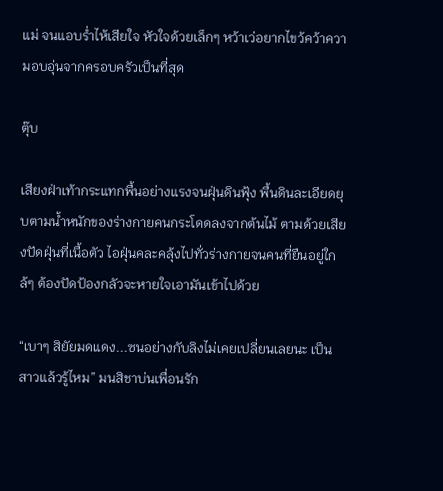แม่ จนแอบร่ำไห้เสียใจ หัวใจด้วยเล็กๆ หว้าเว่อยากไขว้คว้าความอบอุ่นจากครอบครัวเป็นที่สุด

ตุ๊บ

เสียงฝ่าเท้ากระแทกพื้นอย่างแรงจนฝุ่นดินฟุ้ง พื้นดินละเอียดยุบตามน้ำหนักของร่างกายคนกระโดดลงจากต้นไม้ ตามด้วยเสียงปัดฝุ่นที่เนื้อตัว ไอฝุ่นคละคลุ้งไปทั่วร่างกายจนคนที่ยืนอยู่ใกล้ๆ ต้องปัดป้องกลัวจะหายใจเอามันเข้าไปด้วย

“เบาๆ สิยัยมดแดง...ซนอย่างกับลิงไม่เคยเปลี่ยนเลยนะ เป็นสาวแล้วรู้ไหม” มนสิชาบ่นเพื่อนรัก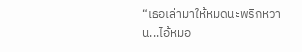“เธอเล่ามาให้หมดนะพริกหวาน...ไอ้หมอ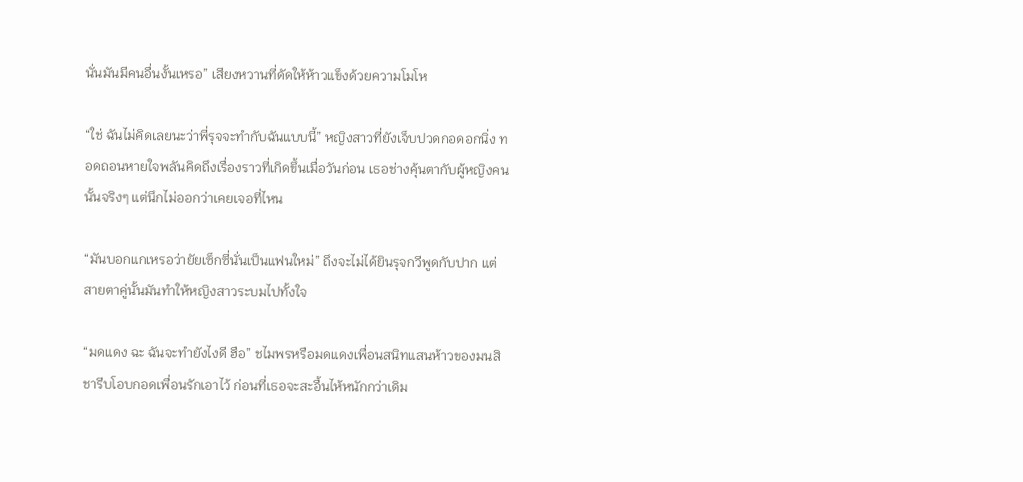นั่นมันมีคนอื่นงั้นเหรอ” เสียงหวานที่ดัดให้ห้าวแข็งด้วยความโมโห

“ใช่ ฉันไม่คิดเลยนะว่าพี่รุจจะทำกับฉันแบบนี้” หญิงสาวที่ยังเจ็บปวดกอดอกนิ่ง ทอดถอนหายใจพลันคิดถึงเรื่องราวที่เกิดขึ้นเมื่อวันก่อน เธอช่างคุ้นตากับผู้หญิงคนนั้นจริงๆ แต่นึกไม่ออกว่าเคยเจอที่ไหน

“มันบอกแกเหรอว่ายัยเซ็กซี่นั่นเป็นแฟนใหม่” ถึงจะไม่ได้ยินรุจกวีพูดกับปาก แต่สายตาคู่นั้นมันทำให้หญิงสาวระบมไปทั้งใจ

“มดแดง ฉะ ฉันจะทำยังไงดี ฮือ” ชไมพรหรือมดแดงเพื่อนสนิทแสนห้าวของมนสิชารีบโอบกอดเพื่อนรักเอาไว้ ก่อนที่เธอจะสะอื้นไห้หนักกว่าเดิม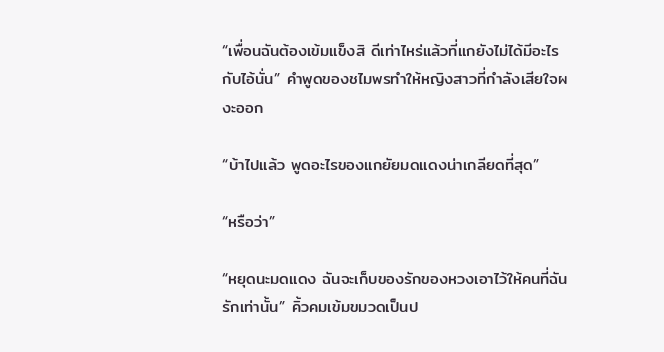“เพื่อนฉันต้องเข้มแข็งสิ ดีเท่าไหร่แล้วที่แกยังไม่ได้มีอะไรกับไอ้นั่น” คำพูดของชไมพรทำให้หญิงสาวที่กำลังเสียใจผงะออก

“บ้าไปแล้ว พูดอะไรของแกยัยมดแดงน่าเกลียดที่สุด”

“หรือว่า”

“หยุดนะมดแดง ฉันจะเก็บของรักของหวงเอาไว้ให้คนที่ฉันรักเท่านั้น” คิ้วคมเข้มขมวดเป็นป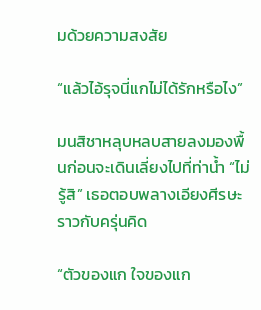มด้วยความสงสัย

“แล้วไอ้รุจนี่แกไม่ได้รักหรือไง”

มนสิชาหลุบหลบสายลงมองพื้นก่อนจะเดินเลี่ยงไปที่ท่าน้ำ “ไม่รู้สิ” เธอตอบพลางเอียงศีรษะราวกับครุ่นคิด

“ตัวของแก ใจของแก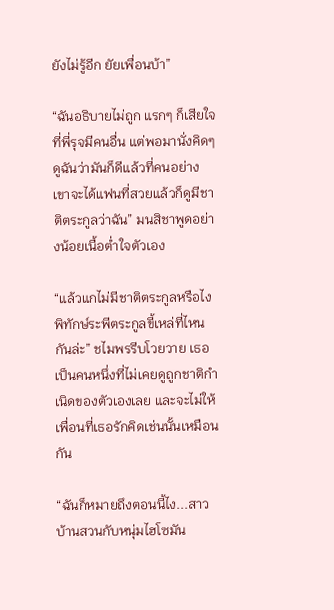ยังไม่รู้อีก ยัยเพื่อนบ้า”

“ฉันอธิบายไม่ถูก แรกๆ ก็เสียใจที่พี่รุจมีคนอื่น แต่พอมานั่งคิดๆ ดูฉันว่ามันก็ดีแล้วที่คนอย่างเขาจะได้แฟนที่สวยแล้วก็ดูมีชาติตระกูลว่าฉัน” มนสิชาพูดอย่างน้อยเนื้อต่ำใจตัวเอง

“แล้วแกไม่มีชาติตระกูลหรือไง พิทักษ์ระพีตระกูลขี้เหล่ที่ไหนกันล่ะ” ชไมพรรีบโวยวาย เธอเป็นคนหนึ่งที่ไม่เคยดูถูกชาติกำเนิดของตัวเองเลย และจะไม่ให้เพื่อนที่เธอรักคิดเช่นนั้นเหมือนกัน

“ฉันก็หมายถึงตอนนี้ไง...สาวบ้านสวนกับหนุ่มไฮโซมัน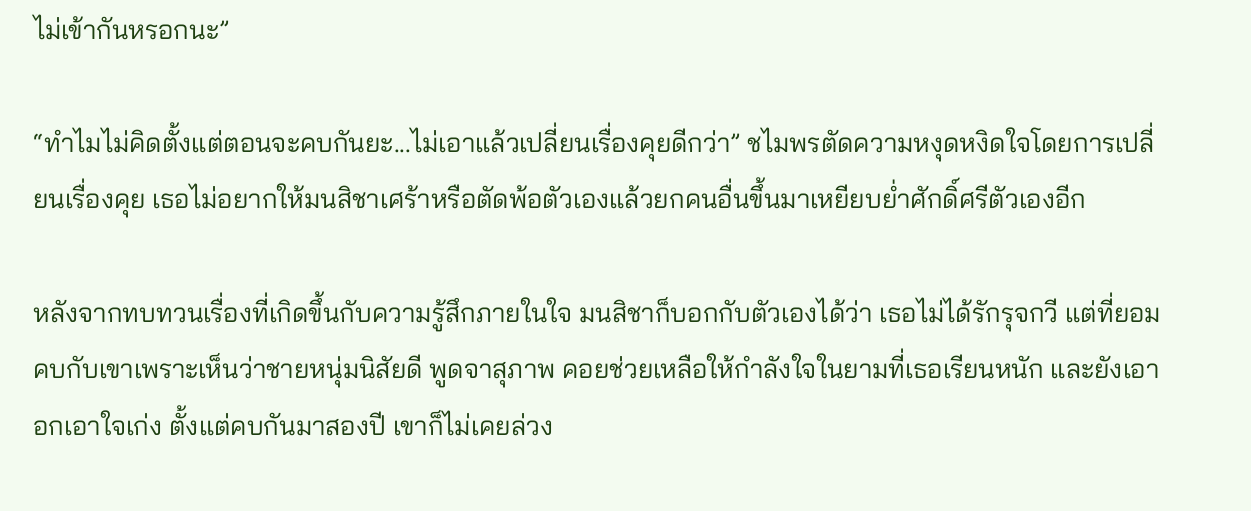ไม่เข้ากันหรอกนะ”

“ทำไมไม่คิดตั้งแต่ตอนจะคบกันยะ...ไม่เอาแล้วเปลี่ยนเรื่องคุยดีกว่า” ชไมพรตัดความหงุดหงิดใจโดยการเปลี่ยนเรื่องคุย เธอไม่อยากให้มนสิชาเศร้าหรือตัดพ้อตัวเองแล้วยกคนอื่นขึ้นมาเหยียบย่ำศักดิ์ศรีตัวเองอีก

หลังจากทบทวนเรื่องที่เกิดขึ้นกับความรู้สึกภายในใจ มนสิชาก็บอกกับตัวเองได้ว่า เธอไม่ได้รักรุจกวี แต่ที่ยอมคบกับเขาเพราะเห็นว่าชายหนุ่มนิสัยดี พูดจาสุภาพ คอยช่วยเหลือให้กำลังใจในยามที่เธอเรียนหนัก และยังเอาอกเอาใจเก่ง ตั้งแต่คบกันมาสองปี เขาก็ไม่เคยล่วง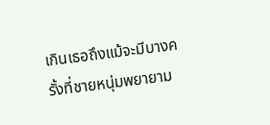เกินเธอถึงแม้จะมีบางครั้งที่ชายหนุ่มพยายาม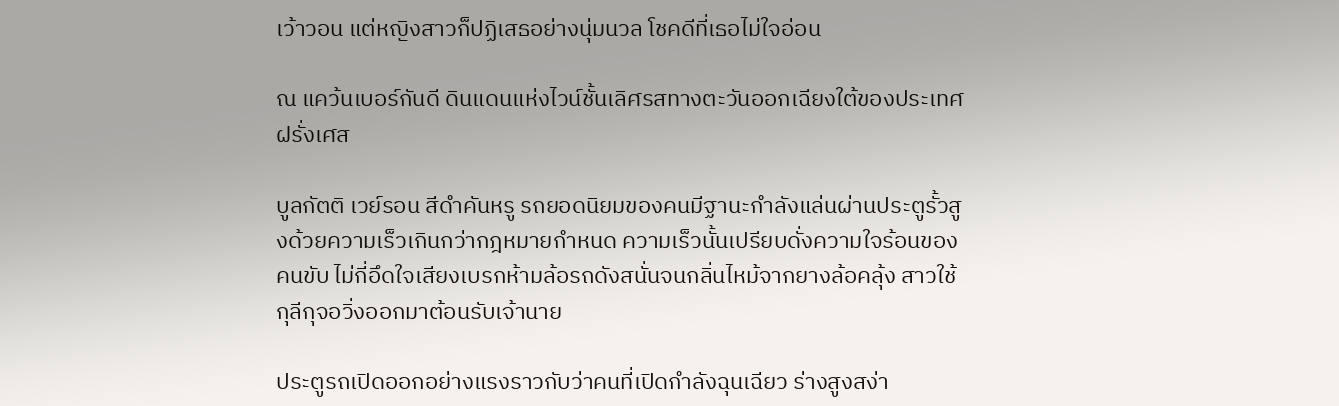เว้าวอน แต่หญิงสาวก็ปฏิเสธอย่างนุ่มนวล โชคดีที่เธอไม่ใจอ่อน

ณ แคว้นเบอร์กันดี ดินแดนแห่งไวน์ชั้นเลิศรสทางตะวันออกเฉียงใต้ของประเทศฝรั่งเศส

บูลกัตติ เวย์รอน สีดำคันหรู รถยอดนิยมของคนมีฐานะกำลังแล่นผ่านประตูรั้วสูงด้วยความเร็วเกินกว่ากฎหมายกำหนด ความเร็วนั้นเปรียบดั่งความใจร้อนของคนขับ ไม่กี่อึดใจเสียงเบรกห้ามล้อรถดังสนั่นจนกลิ่นไหม้จากยางล้อคลุ้ง สาวใช้กุลีกุจอวิ่งออกมาต้อนรับเจ้านาย

ประตูรถเปิดออกอย่างแรงราวกับว่าคนที่เปิดกำลังฉุนเฉียว ร่างสูงสง่า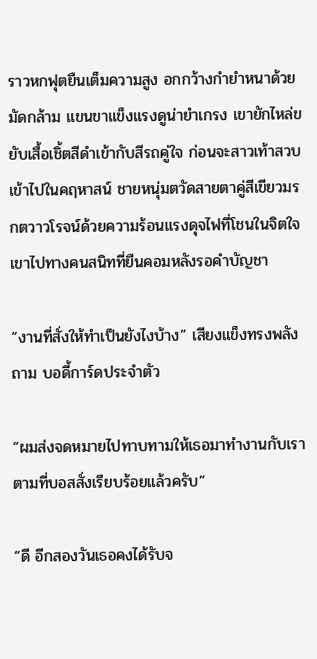ราวหกฟุตยืนเต็มความสูง อกกว้างกำยำหนาด้วยมัดกล้าม แขนขาแข็งแรงดูน่ายำเกรง เขายักไหล่ขยับเสื้อเชิ้ตสีดำเข้ากับสีรถคู่ใจ ก่อนจะสาวเท้าสวบเข้าไปในคฤหาสน์ ชายหนุ่มตวัดสายตาคู่สีเขียวมรกตวาวโรจน์ด้วยความร้อนแรงดุจไฟที่โชนในจิตใจเขาไปทางคนสนิทที่ยืนคอมหลังรอคำบัญชา

“งานที่สั่งให้ทำเป็นยังไงบ้าง” เสียงแข็งทรงพลังถาม บอดี้การ์ดประจำตัว

“ผมส่งจดหมายไปทาบทามให้เธอมาทำงานกับเราตามที่บอสสั่งเรียบร้อยแล้วครับ”

“ดี อีกสองวันเธอคงได้รับจ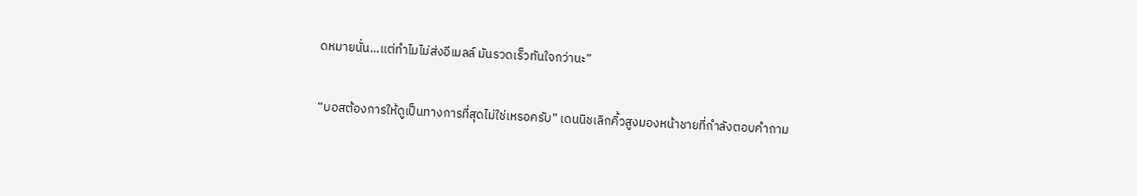ดหมายนั่น...แต่ทำไมไม่ส่งอีเมลล์ มันรวดเร็วทันใจกว่านะ”

“บอสต้องการให้ดูเป็นทางการที่สุดไม่ใช่เหรอครับ” เดนนิชเลิกคิ้วสูงมองหน้าชายที่กำลังตอบคำถาม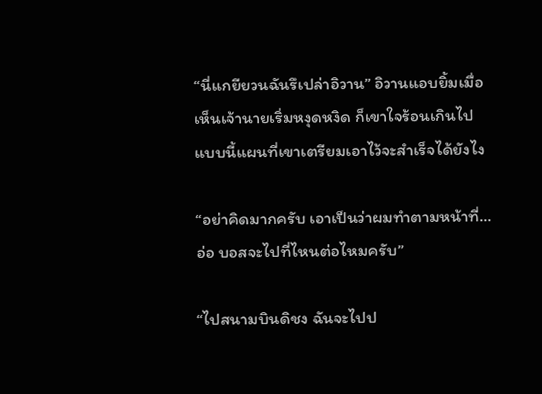“นี่แกยียวนฉันรึเปล่าอิวาน” อิวานแอบยิ้มเมื่อเห็นเจ้านายเริ่มหงุดหงิด ก็เขาใจร้อนเกินไป แบบนี้แผนที่เขาเตรียมเอาไว้จะสำเร็จได้ยังไง

“อย่าคิดมากครับ เอาเป็นว่าผมทำตามหน้าที่...อ่อ บอสจะไปที่ไหนต่อไหมครับ”

“ไปสนามบินดิชง ฉันจะไปป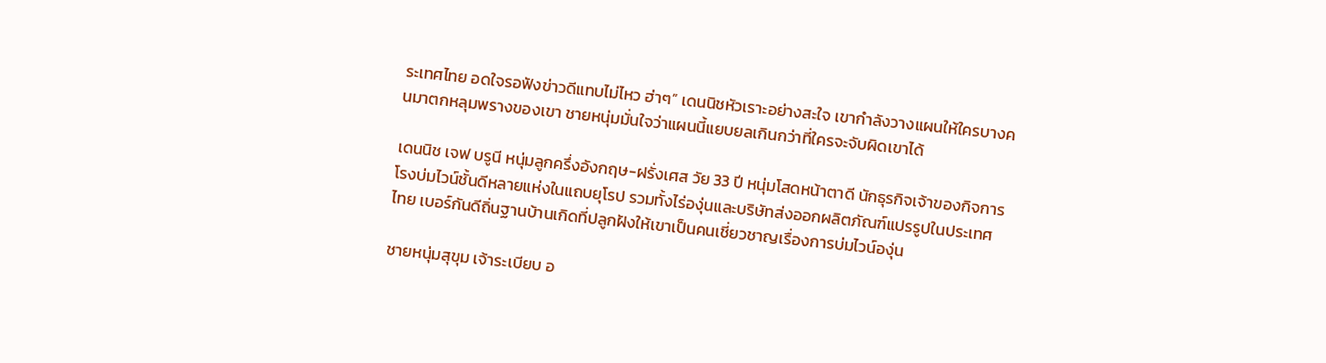ระเทศไทย อดใจรอฟังข่าวดีแทบไม่ไหว ฮ่าๆ” เดนนิชหัวเราะอย่างสะใจ เขากำลังวางแผนให้ใครบางคนมาตกหลุมพรางของเขา ชายหนุ่มมั่นใจว่าแผนนี้แยบยลเกินกว่าที่ใครจะจับผิดเขาได้

เดนนิช เจฟ บรูนี หนุ่มลูกครึ่งอังกฤษ-ฝรั่งเศส วัย 33 ปี หนุ่มโสดหน้าตาดี นักธุรกิจเจ้าของกิจการโรงบ่มไวน์ชั้นดีหลายแห่งในแถบยุโรป รวมทั้งไร่องุ่นและบริษัทส่งออกผลิตภัณฑ์แปรรูปในประเทศไทย เบอร์กันดีถิ่นฐานบ้านเกิดที่ปลูกฝังให้เขาเป็นคนเชี่ยวชาญเรื่องการบ่มไวน์องุ่น

ชายหนุ่มสุขุม เจ้าระเบียบ อ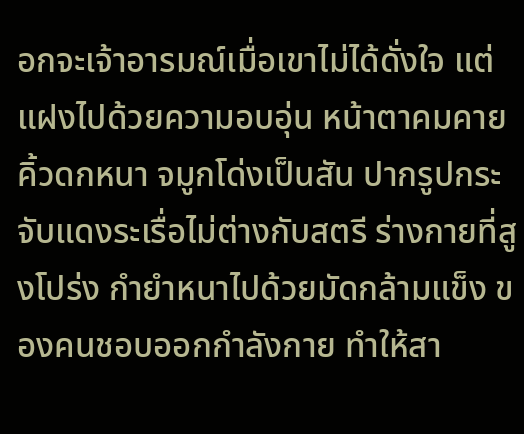อกจะเจ้าอารมณ์เมื่อเขาไม่ได้ดั่งใจ แต่แฝงไปด้วยความอบอุ่น หน้าตาคมคาย คิ้วดกหนา จมูกโด่งเป็นสัน ปากรูปกระจับแดงระเรื่อไม่ต่างกับสตรี ร่างกายที่สูงโปร่ง กำยำหนาไปด้วยมัดกล้ามแข็ง ของคนชอบออกกำลังกาย ทำให้สา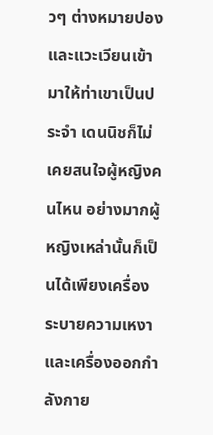วๆ ต่างหมายปองและแวะเวียนเข้ามาให้ท่าเขาเป็นประจำ เดนนิชก็ไม่เคยสนใจผู้หญิงคนไหน อย่างมากผู้หญิงเหล่านั้นก็เป็นได้เพียงเครื่องระบายความเหงาและเครื่องออกกำลังกาย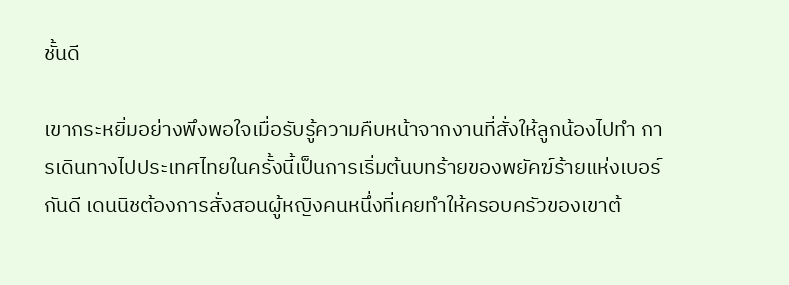ชั้นดี

เขากระหยิ่มอย่างพึงพอใจเมื่อรับรู้ความคืบหน้าจากงานที่สั่งให้ลูกน้องไปทำ การเดินทางไปประเทศไทยในครั้งนี้เป็นการเริ่มต้นบทร้ายของพยัคฆ์ร้ายแห่งเบอร์กันดี เดนนิชต้องการสั่งสอนผู้หญิงคนหนึ่งที่เคยทำให้ครอบครัวของเขาต้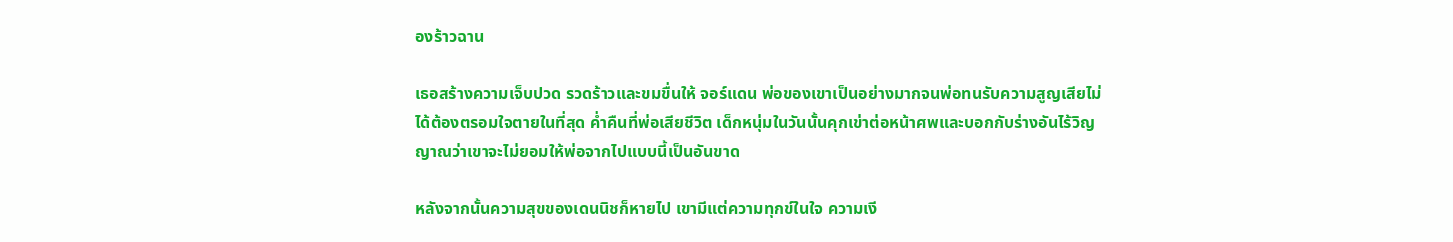องร้าวฉาน

เธอสร้างความเจ็บปวด รวดร้าวและขมขื่นให้ จอร์แดน พ่อของเขาเป็นอย่างมากจนพ่อทนรับความสูญเสียไม่ได้ต้องตรอมใจตายในที่สุด ค่ำคืนที่พ่อเสียชีวิต เด็กหนุ่มในวันนั้นคุกเข่าต่อหน้าศพและบอกกับร่างอันไร้วิญญาณว่าเขาจะไม่ยอมให้พ่อจากไปแบบนี้เป็นอันขาด

หลังจากนั้นความสุขของเดนนิชก็หายไป เขามีแต่ความทุกข์ในใจ ความเงี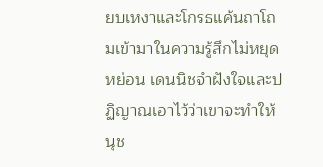ยบเหงาและโกรธแค้นถาโถมเข้ามาในความรู้สึกไม่หยุดหย่อน เดนนิชจำฝังใจและปฏิญาณเอาไว้ว่าเขาจะทำให้ นุช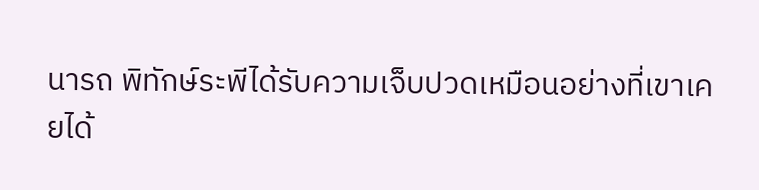นารถ พิทักษ์ระพีได้รับความเจ็บปวดเหมือนอย่างที่เขาเคยได้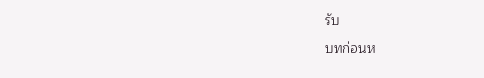รับ

บทก่อนห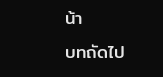น้า
บทถัดไป